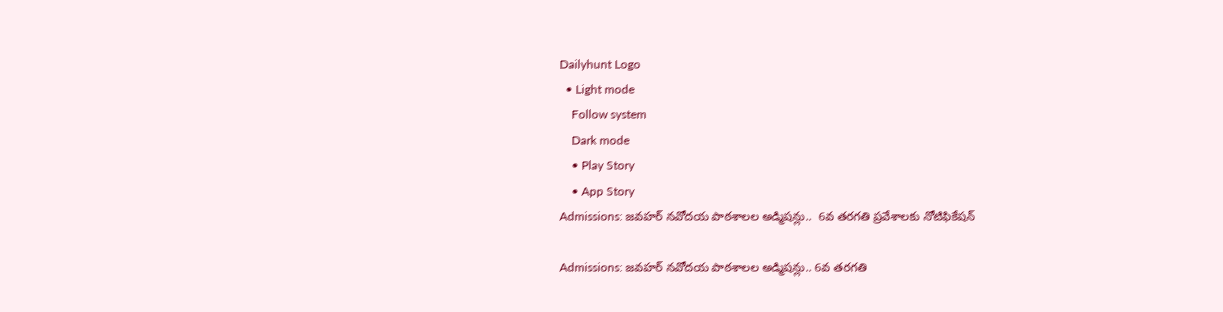Dailyhunt Logo
  • Light mode
    Follow system
    Dark mode
    • Play Story
    • App Story
Admissions: జవహర్ నవోదయ పాఠశాలల అడ్మిషన్లు..  6వ తరగతి ప్రవేశాలకు నోటిఫికేషన్

Admissions: జవహర్ నవోదయ పాఠశాలల అడ్మిషన్లు.. 6వ తరగతి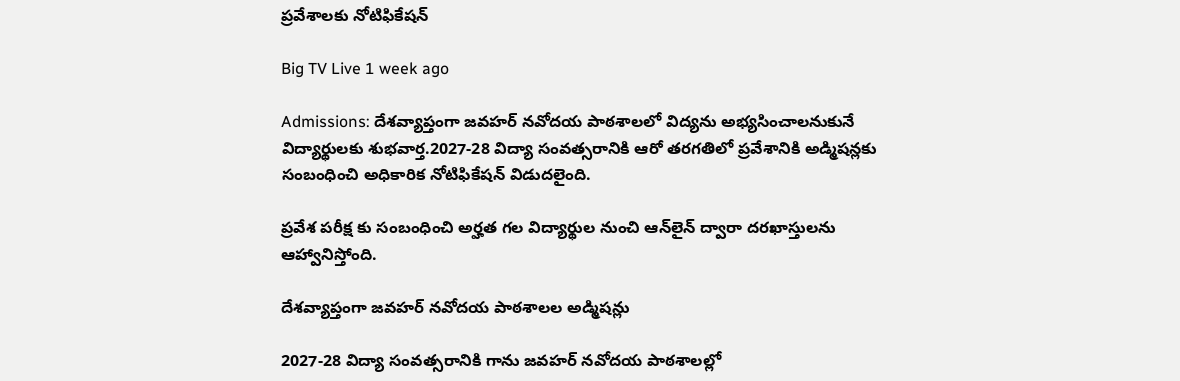ప్రవేశాలకు నోటిఫికేషన్

Big TV Live 1 week ago

Admissions: దేశవ్యాప్తంగా జవహర్ నవోదయ పాఠశాలలో విద్యను అభ్యసించాలనుకునే విద్యార్థులకు శుభవార్త.2027-28 విద్యా సంవత్సరానికి ఆరో తరగతిలో ప్రవేశానికి అడ్మిషన్లకు సంబంధించి అధికారిక నోటిఫికేషన్ విడుదలైంది.

ప్రవేశ పరీక్ష కు సంబంధించి అర్హత గల విద్యార్థుల నుంచి ఆన్‌లైన్ ద్వారా దరఖాస్తులను ఆహ్వానిస్తోంది.

దేశవ్యాప్తంగా జవహర్ నవోదయ పాఠశాలల అడ్మిషన్లు

2027-28 విద్యా సంవత్సరానికి గాను జవహర్ నవోదయ పాఠశాలల్లో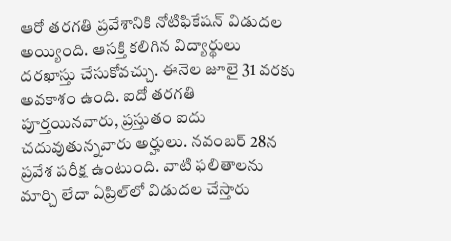ఆరో తరగతి ప్రవేశానికి నోటిఫికేషన్ విడుదల అయ్యింది. ఆసక్తి కలిగిన విద్యార్థులు దరఖాస్తు చేసుకోవచ్చు. ఈనెల జూలై 31 వరకు అవకాశం ఉంది. ఐదో తరగతి పూర్తయినవారు, ప్రస్తుతం ఐదు చదువుతున్నవారు అర్హులు. నవంబర్ 28న ప్రవేశ పరీక్ష ఉంటుంది. వాటి ఫలితాలను మార్చి లేదా ఏప్రిల్‌లో విడుదల చేస్తారు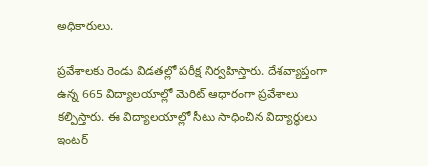అధికారులు.

ప్రవేశాలకు రెండు విడతల్లో పరీక్ష నిర్వహిస్తారు. దేశవ్యాప్తంగా ఉన్న 665 విద్యాలయాల్లో మెరిట్ ఆధారంగా ప్రవేశాలు కల్పిస్తారు. ఈ విద్యాలయాల్లో సీటు సాధించిన విద్యార్థులు ఇంటర్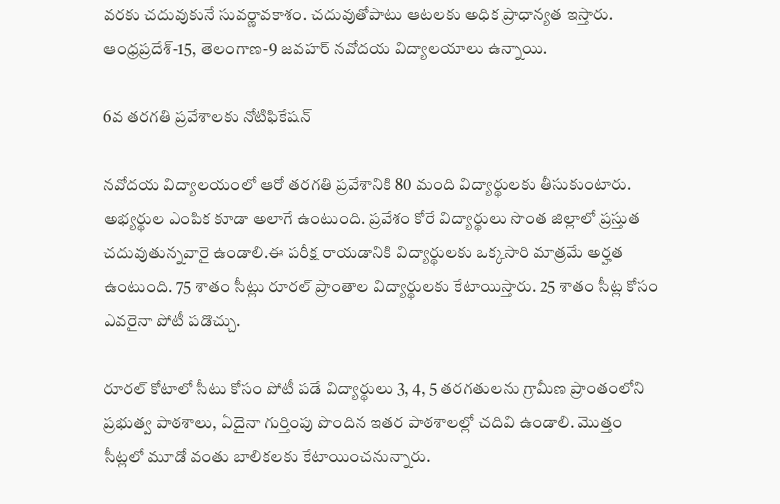వరకు చదువుకునే సువర్ణావకాశం. చదువుతోపాటు ఆటలకు అధిక ప్రాధాన్యత ఇస్తారు. ఆంధ్రప్రదేశ్‌-15, తెలంగాణ-9 జవహర్ నవోదయ విద్యాలయాలు ఉన్నాయి.

6వ తరగతి ప్రవేశాలకు నోటిఫికేషన్

నవోదయ విద్యాలయంలో ఆరో తరగతి ప్రవేశానికి 80 మంది విద్యార్థులకు తీసుకుంటారు. అభ్యర్థుల ఎంపిక కూడా అలాగే ఉంటుంది. ప్రవేశం కోరే విద్యార్థులు సొంత జిల్లాలో ప్రస్తుత చదువుతున్నవారై ఉండాలి.ఈ పరీక్ష రాయడానికి విద్యార్థులకు ఒక్కసారి మాత్రమే అర్హత ఉంటుంది. 75 శాతం సీట్లు రూరల్ ప్రాంతాల విద్యార్థులకు కేటాయిస్తారు. 25 శాతం సీట్ల కోసం ఎవరైనా పోటీ పడొచ్చు.

రూరల్ కోటాలో సీటు కోసం పోటీ పడే విద్యార్థులు 3, 4, 5 తరగతులను గ్రామీణ ప్రాంతంలోని ప్రభుత్వ పాఠశాలు, ఏదైనా గుర్తింపు పొందిన ఇతర పాఠశాలల్లో చదివి ఉండాలి. మొత్తం సీట్లలో మూడో వంతు బాలికలకు కేటాయించనున్నారు.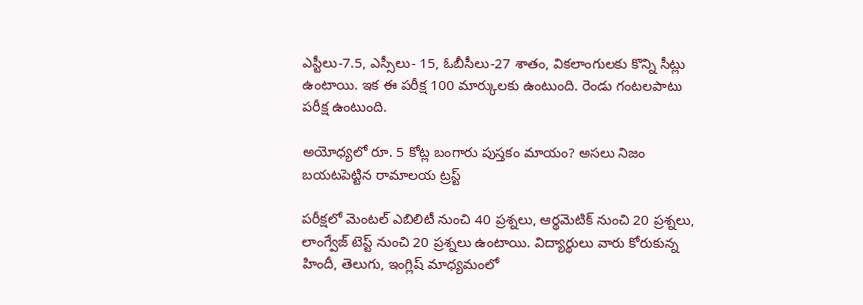ఎస్టీలు-7.5, ఎస్సీలు- 15, ఓబీసీలు-27 శాతం, వికలాంగులకు కొన్ని సీట్లు ఉంటాయి. ఇక ఈ పరీక్ష 100 మార్కులకు ఉంటుంది. రెండు గంటలపాటు పరీక్ష ఉంటుంది.

అయోధ్యలో రూ. 5 కోట్ల బంగారు పుస్తకం మాయం? అసలు నిజం బయటపెట్టిన రామాలయ ట్రస్ట్

పరీక్షలో మెంటల్ ఎబిలిటీ నుంచి 40 ప్రశ్నలు, ఆర్థమెటిక్ నుంచి 20 ప్రశ్నలు, లాంగ్వేజ్ టెస్ట్ నుంచి 20 ప్రశ్నలు ఉంటాయి. విద్యార్థులు వారు కోరుకున్న హిందీ, తెలుగు, ఇంగ్లిష్‌ మాధ్యమంలో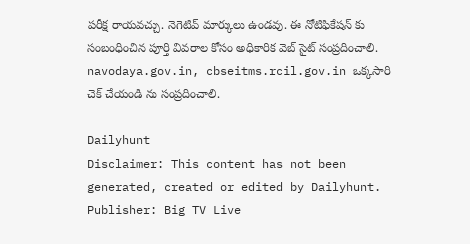పరీక్ష రాయవచ్చు. నెగెటివ్‌ మార్కులు ఉండవు. ఈ నోటిఫికేషన్ కు సంబంధించిన పూర్తి వివరాల కోసం అధికారిక వెబ్‌ సైట్ సంప్రదించాలి. navodaya.gov.in, cbseitms.rcil.gov.in ఒక్కసారి చెక్ చేయండి ను సంప్రదించాలి.

Dailyhunt
Disclaimer: This content has not been generated, created or edited by Dailyhunt. Publisher: Big TV Live